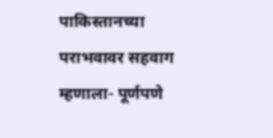पाकिस्तानच्या पराभवावर सहवाग म्हणाला- पूर्णपणे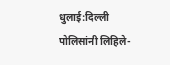धुलाई:दिल्ली पोलिसांनी लिहिले-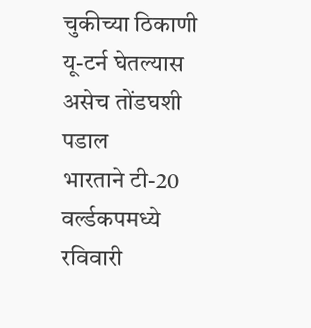चुकीच्या ठिकाणी यू-टर्न घेतल्यास असेच तोंडघशी पडाल
भारताने टी-20 वर्ल्डकपमध्ये रविवारी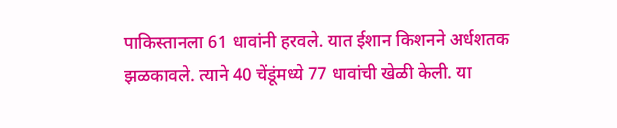पाकिस्तानला 61 धावांनी हरवले. यात ईशान किशनने अर्धशतक झळकावले. त्याने 40 चेंडूंमध्ये 77 धावांची खेळी केली. या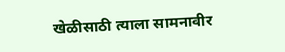खेळीसाठी त्याला सामनावीर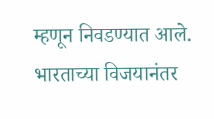म्हणून निवडण्यात आले. भारताच्या विजयानंतर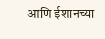आणि ईशानच्या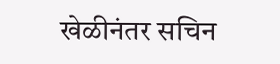खेळीनंतर सचिन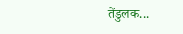तेंडुलक...